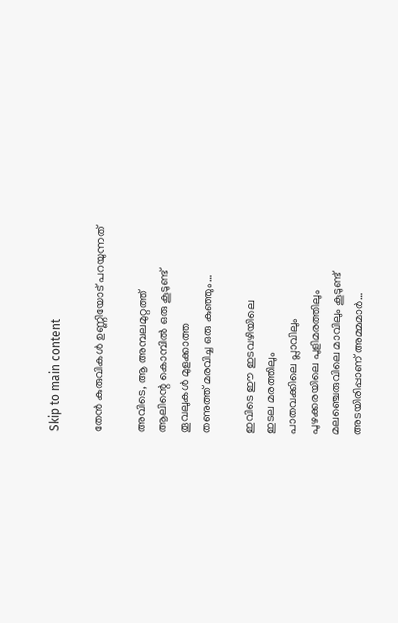Skip to main content

തേന്‍ കുരുവികള്‍ ഉണ്ണിയോട് പറയുന്നത്

അവിടെ, ആ അമ്പലമുറ്റത്ത്
ആലിന്റെ കൊമ്പില്‍ ഒരു കൂടുണ്ട്
തൂവലുകള്‍ മുളക്കാത്ത
തണുത്ത് മരവിച്ച ഒരു കുഞ്ഞും…

ഇവിടെ ഈ ഇടവഴിയിലെ
ഇടല മരത്തിലും
പാതവക്കിലെ പ്ലാവിലും
പുഴക്കരയിലെ പുളിമരത്തിലും
മലഞ്ചെരുവിലെ മാവിലും കൂടുണ്ട്
അടയിരിപ്പാണ് അമ്മമാര്‍…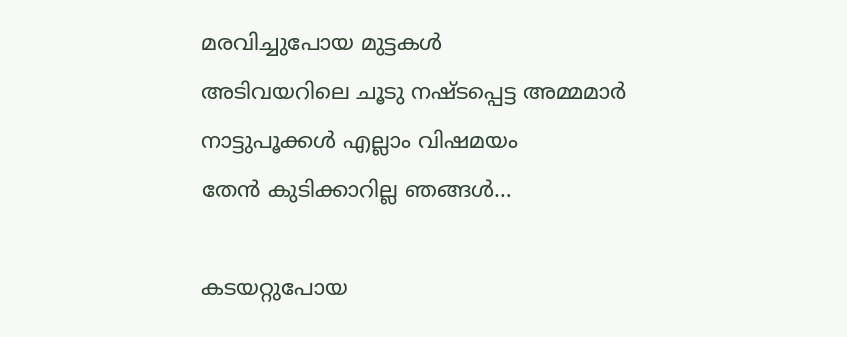മരവിച്ചുപോയ മുട്ടകള്‍
അടിവയറിലെ ചൂടു നഷ്ടപ്പെട്ട അമ്മമാര്‍
നാട്ടുപൂക്കള്‍ എല്ലാം വിഷമയം
തേന്‍ കുടിക്കാറില്ല ഞങ്ങള്‍…

കടയറ്റുപോയ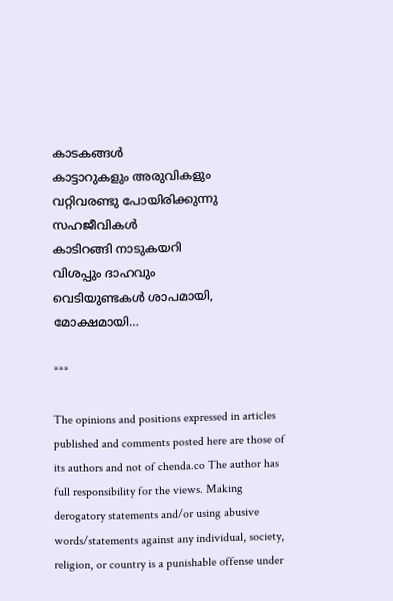കാടകങ്ങള്‍
കാട്ടാറുകളും അരുവികളും
വറ്റിവരണ്ടു പോയിരിക്കുന്നു
സഹജീവികള്‍
കാടിറങ്ങി നാടുകയറി
വിശപ്പും ദാഹവും
വെടിയുണ്ടകള്‍ ശാപമായി,
മോക്ഷമായി…

***

The opinions and positions expressed in articles published and comments posted here are those of its authors and not of chenda.co The author has full responsibility for the views. Making derogatory statements and/or using abusive words/statements against any individual, society, religion, or country is a punishable offense under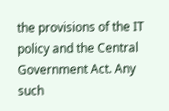the provisions of the IT policy and the Central Government Act. Any such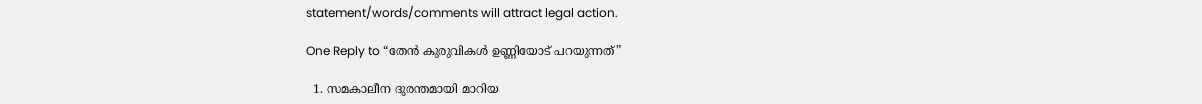statement/words/comments will attract legal action.

One Reply to “തേന്‍ കുരുവികള്‍ ഉണ്ണിയോട് പറയുന്നത്”

  1. സമകാലീന ദുരന്തമായി മാറിയ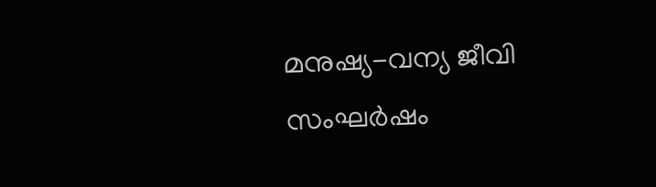മനുഷ്യ-വന്യ ജീവി സംഘർഷം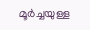മൂർച്ചയുള്ള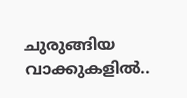ചുരുങ്ങിയ വാക്കുകളിൽ..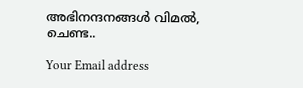അഭിനന്ദനങ്ങൾ വിമൽ, ചെണ്ട..

Your Email address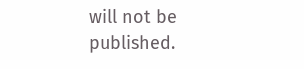will not be published.